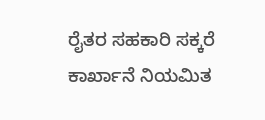ರೈತರ ಸಹಕಾರಿ ಸಕ್ಕರೆ ಕಾರ್ಖಾನೆ ನಿಯಮಿತ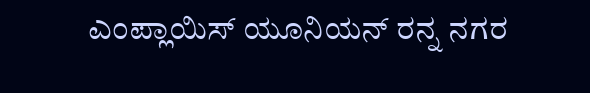ಎಂಪ್ಲಾಯಿಸ್ ಯೂನಿಯನ್ ರನ್ನ ನಗರ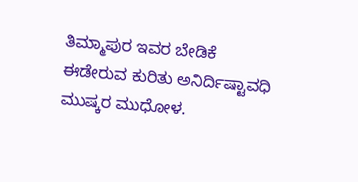ತಿಮ್ಮಾಪುರ ಇವರ ಬೇಡಿಕೆ ಈಡೇರುವ ಕುರಿತು ಅನಿರ್ದಿಷ್ಟಾವಧಿ ಮುಷ್ಕರ ಮುಧೋಳ.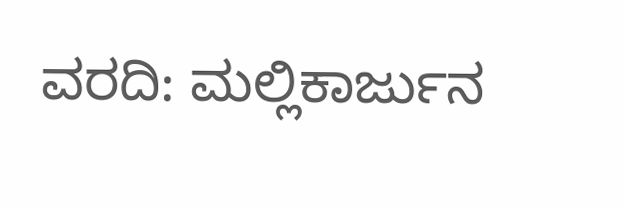ವರದಿ: ಮಲ್ಲಿಕಾರ್ಜುನ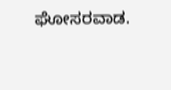ಘೋಸರವಾಡ.